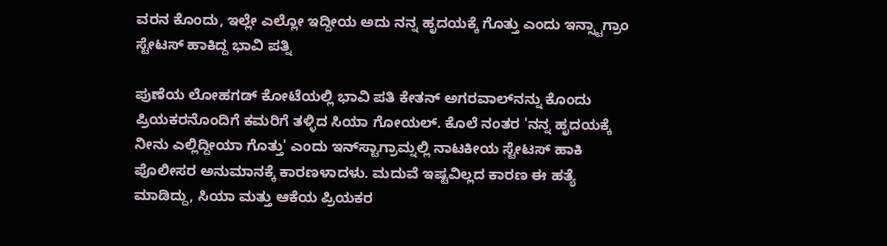ವರನ ಕೊಂದು, ಇಲ್ಲೇ ಎಲ್ಲೋ ಇದ್ದೀಯ ಅದು ನನ್ನ ಹೃದಯಕ್ಕೆ ಗೊತ್ತು ಎಂದು ಇನ್ಸ್ಟಾಗ್ರಾಂ ಸ್ಟೇಟಸ್ ಹಾಕಿದ್ದ ಭಾವಿ ಪತ್ನಿ

ಪುಣೆಯ ಲೋಹಗಡ್ ಕೋಟೆಯಲ್ಲಿ ಭಾವಿ ಪತಿ ಕೇತನ್ ಅಗರವಾಲ್‌ನನ್ನು ಕೊಂದು ಪ್ರಿಯಕರನೊಂದಿಗೆ ಕಮರಿಗೆ ತಳ್ಳಿದ ಸಿಯಾ ಗೋಯಲ್. ಕೊಲೆ ನಂತರ 'ನನ್ನ ಹೃದಯಕ್ಕೆ ನೀನು ಎಲ್ಲಿದ್ದೀಯಾ ಗೊತ್ತು' ಎಂದು ಇನ್‌ಸ್ಟಾಗ್ರಾಮ್ನಲ್ಲಿ ನಾಟಕೀಯ ಸ್ಟೇಟಸ್ ಹಾಕಿ ಪೊಲೀಸರ ಅನುಮಾನಕ್ಕೆ ಕಾರಣಳಾದಳು. ಮದುವೆ ಇಷ್ಟವಿಲ್ಲದ ಕಾರಣ ಈ ಹತ್ಯೆ ಮಾಡಿದ್ದು, ಸಿಯಾ ಮತ್ತು ಆಕೆಯ ಪ್ರಿಯಕರ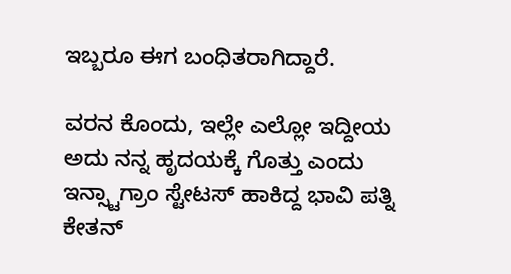ಇಬ್ಬರೂ ಈಗ ಬಂಧಿತರಾಗಿದ್ದಾರೆ.

ವರನ ಕೊಂದು, ಇಲ್ಲೇ ಎಲ್ಲೋ ಇದ್ದೀಯ ಅದು ನನ್ನ ಹೃದಯಕ್ಕೆ ಗೊತ್ತು ಎಂದು ಇನ್ಸ್ಟಾಗ್ರಾಂ ಸ್ಟೇಟಸ್ ಹಾಕಿದ್ದ ಭಾವಿ ಪತ್ನಿ
ಕೇತನ್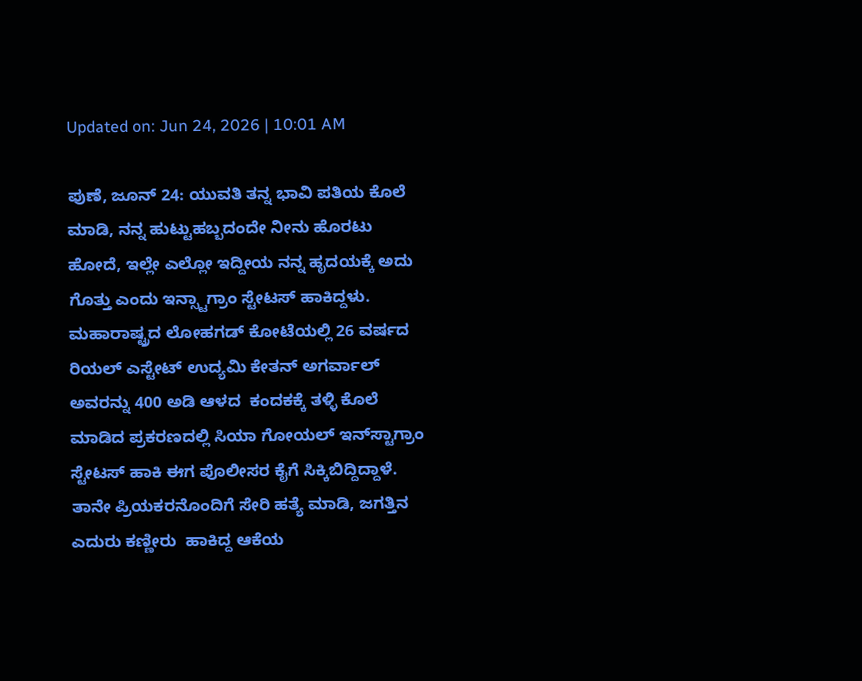Updated on: Jun 24, 2026 | 10:01 AM

ಪುಣೆ, ಜೂನ್ 24: ಯುವತಿ ತನ್ನ ಭಾವಿ ಪತಿಯ ಕೊಲೆ ಮಾಡಿ, ನನ್ನ ಹುಟ್ಟುಹಬ್ಬದಂದೇ ನೀನು ಹೊರಟು ಹೋದೆ, ಇಲ್ಲೇ ಎಲ್ಲೋ ಇದ್ದೀಯ ನನ್ನ ಹೃದಯಕ್ಕೆ ಅದು ಗೊತ್ತು ಎಂದು ಇನ್ಸ್ಟಾಗ್ರಾಂ ಸ್ಟೇಟಸ್ ಹಾಕಿದ್ದಳು. ಮಹಾರಾಷ್ಟ್ರದ ಲೋಹಗಡ್ ಕೋಟೆಯಲ್ಲಿ 26 ವರ್ಷದ ರಿಯಲ್ ಎಸ್ಟೇಟ್ ಉದ್ಯಮಿ ಕೇತನ್ ಅಗರ್ವಾಲ್ ಅವರನ್ನು 400 ಅಡಿ ಆಳದ  ಕಂದಕಕ್ಕೆ ತಳ್ಳಿ ಕೊಲೆ ಮಾಡಿದ ಪ್ರಕರಣದಲ್ಲಿ ಸಿಯಾ ಗೋಯಲ್ ಇನ್‌ಸ್ಟಾಗ್ರಾಂ ಸ್ಟೇಟಸ್ ಹಾಕಿ ಈಗ ಪೊಲೀಸರ ಕೈಗೆ ಸಿಕ್ಕಿಬಿದ್ದಿದ್ದಾಳೆ. ತಾನೇ ಪ್ರಿಯಕರನೊಂದಿಗೆ ಸೇರಿ ಹತ್ಯೆ ಮಾಡಿ, ಜಗತ್ತಿನ ಎದುರು ಕಣ್ಣೀರು  ಹಾಕಿದ್ದ ಆಕೆಯ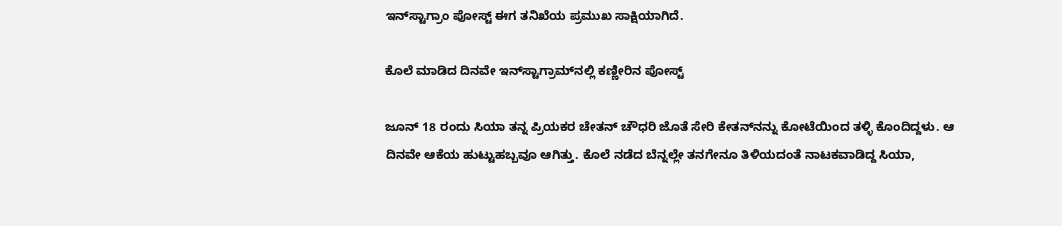ಇನ್‌ಸ್ಟಾಗ್ರಾಂ ಪೋಸ್ಟ್ ಈಗ ತನಿಖೆಯ ಪ್ರಮುಖ ಸಾಕ್ಷಿಯಾಗಿದೆ.

ಕೊಲೆ ಮಾಡಿದ ದಿನವೇ ಇನ್‌ಸ್ಟಾಗ್ರಾಮ್‌ನಲ್ಲಿ ಕಣ್ಣೀರಿನ ಪೋಸ್ಟ್

ಜೂನ್ 18 ರಂದು ಸಿಯಾ ತನ್ನ ಪ್ರಿಯಕರ ಚೇತನ್ ಚೌಧರಿ ಜೊತೆ ಸೇರಿ ಕೇತನ್‌ನನ್ನು ಕೋಟೆಯಿಂದ ತಳ್ಳಿ ಕೊಂದಿದ್ದಳು. ಆ ದಿನವೇ ಆಕೆಯ ಹುಟ್ಟುಹಬ್ಬವೂ ಆಗಿತ್ತು. ಕೊಲೆ ನಡೆದ ಬೆನ್ನಲ್ಲೇ ತನಗೇನೂ ತಿಳಿಯದಂತೆ ನಾಟಕವಾಡಿದ್ದ ಸಿಯಾ,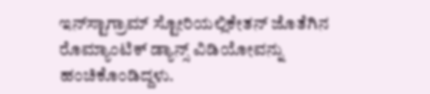ಇನ್‌ಸ್ಟಾಗ್ರಾಮ್ ಸ್ಟೋರಿಯಲ್ಲಿಕೇತನ್ ಜೊತೆಗಿನ ರೊಮ್ಯಾಂಟಿಕ್ ಡ್ಯಾನ್ಸ್ ವಿಡಿಯೋವನ್ನು ಹಂಚಿಕೊಂಡಿದ್ದಳು.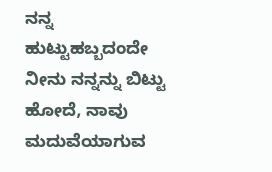ನನ್ನ ಹುಟ್ಟುಹಬ್ಬದಂದೇ ನೀನು ನನ್ನನ್ನು ಬಿಟ್ಟು ಹೋದೆ, ನಾವು ಮದುವೆಯಾಗುವ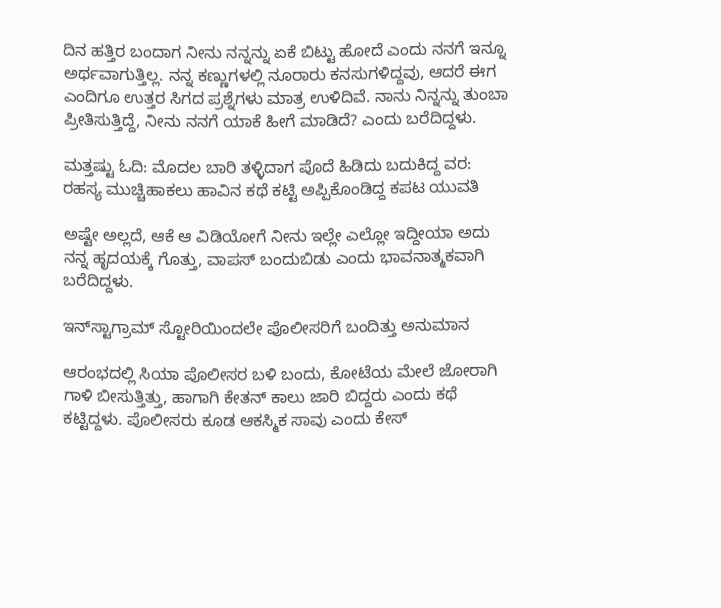ದಿನ ಹತ್ತಿರ ಬಂದಾಗ ನೀನು ನನ್ನನ್ನು ಏಕೆ ಬಿಟ್ಟು ಹೋದೆ ಎಂದು ನನಗೆ ಇನ್ನೂ ಅರ್ಥವಾಗುತ್ತಿಲ್ಲ. ನನ್ನ ಕಣ್ಣುಗಳಲ್ಲಿ ನೂರಾರು ಕನಸುಗಳಿದ್ದವು, ಆದರೆ ಈಗ ಎಂದಿಗೂ ಉತ್ತರ ಸಿಗದ ಪ್ರಶ್ನೆಗಳು ಮಾತ್ರ ಉಳಿದಿವೆ. ನಾನು ನಿನ್ನನ್ನು ತುಂಬಾ ಪ್ರೀತಿಸುತ್ತಿದ್ದೆ, ನೀನು ನನಗೆ ಯಾಕೆ ಹೀಗೆ ಮಾಡಿದೆ? ಎಂದು ಬರೆದಿದ್ದಳು.

ಮತ್ತಷ್ಟು ಓದಿ: ಮೊದಲ ಬಾರಿ ತಳ್ಳಿದಾಗ ಪೊದೆ ಹಿಡಿದು ಬದುಕಿದ್ದ ವರ: ರಹಸ್ಯ ಮುಚ್ಚಿಹಾಕಲು ಹಾವಿನ ಕಥೆ ಕಟ್ಟಿ ಅಪ್ಪಿಕೊಂಡಿದ್ದ ಕಪಟ ಯುವತಿ

ಅಷ್ಟೇ ಅಲ್ಲದೆ, ಆಕೆ ಆ ವಿಡಿಯೋಗೆ ನೀನು ಇಲ್ಲೇ ಎಲ್ಲೋ ಇದ್ದೀಯಾ ಅದು ನನ್ನ ಹೃದಯಕ್ಕೆ ಗೊತ್ತು, ವಾಪಸ್ ಬಂದುಬಿಡು ಎಂದು ಭಾವನಾತ್ಮಕವಾಗಿ ಬರೆದಿದ್ದಳು.

ಇನ್‌ಸ್ಟಾಗ್ರಾಮ್ ಸ್ಟೋರಿಯಿಂದಲೇ ಪೊಲೀಸರಿಗೆ ಬಂದಿತ್ತು ಅನುಮಾನ

ಆರಂಭದಲ್ಲಿ ಸಿಯಾ ಪೊಲೀಸರ ಬಳಿ ಬಂದು, ಕೋಟೆಯ ಮೇಲೆ ಜೋರಾಗಿ ಗಾಳಿ ಬೀಸುತ್ತಿತ್ತು, ಹಾಗಾಗಿ ಕೇತನ್ ಕಾಲು ಜಾರಿ ಬಿದ್ದರು ಎಂದು ಕಥೆ ಕಟ್ಟಿದ್ದಳು. ಪೊಲೀಸರು ಕೂಡ ಆಕಸ್ಮಿಕ ಸಾವು ಎಂದು ಕೇಸ್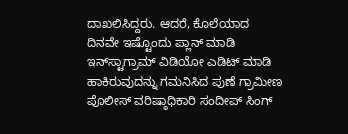ದಾಖಲಿಸಿದ್ದರು. ಆದರೆ, ಕೊಲೆಯಾದ ದಿನವೇ ಇಷ್ಟೊಂದು ಪ್ಲಾನ್ ಮಾಡಿ ಇನ್‌ಸ್ಟಾಗ್ರಾಮ್ ವಿಡಿಯೋ ಎಡಿಟ್ ಮಾಡಿ ಹಾಕಿರುವುದನ್ನು ಗಮನಿಸಿದ ಪುಣೆ ಗ್ರಾಮೀಣ ಪೊಲೀಸ್ ವರಿಷ್ಠಾಧಿಕಾರಿ ಸಂದೀಪ್ ಸಿಂಗ್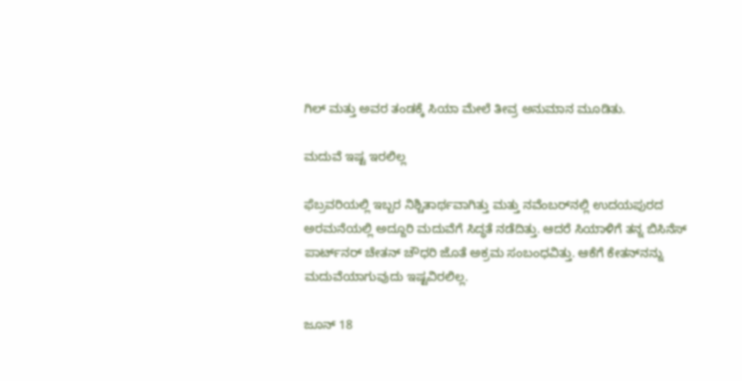ಗಿಲ್ ಮತ್ತು ಅವರ ತಂಡಕ್ಕೆ ಸಿಯಾ ಮೇಲೆ ತೀವ್ರ ಅನುಮಾನ ಮೂಡಿತು.

ಮದುವೆ ಇಷ್ಟ ಇರಲಿಲ್ಲ

ಫೆಬ್ರವರಿಯಲ್ಲಿ ಇಬ್ಬರ ನಿಶ್ಚಿತಾರ್ಥವಾಗಿತ್ತು ಮತ್ತು ನವೆಂಬರ್‌ನಲ್ಲಿ ಉದಯಪುರದ ಅರಮನೆಯಲ್ಲಿ ಅದ್ದೂರಿ ಮದುವೆಗೆ ಸಿದ್ಧತೆ ನಡೆದಿತ್ತು. ಆದರೆ ಸಿಯಾಳಿಗೆ ತನ್ನ ಬಿಸಿನೆಸ್ ಪಾರ್ಟ್‌ನರ್ ಚೇತನ್ ಚೌಧರಿ ಜೊತೆ ಅಕ್ರಮ ಸಂಬಂಧವಿತ್ತು. ಆಕೆಗೆ ಕೇತನ್‌ನನ್ನು ಮದುವೆಯಾಗುವುದು ಇಷ್ಟವಿರಲಿಲ್ಲ.

ಜೂನ್ 18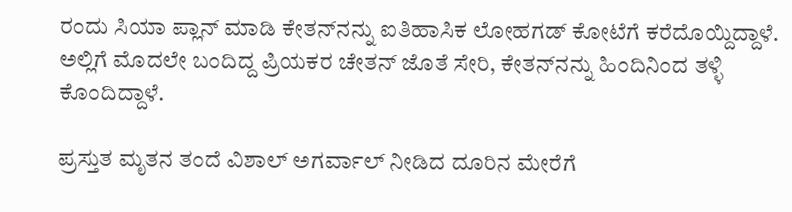ರಂದು ಸಿಯಾ ಪ್ಲಾನ್ ಮಾಡಿ ಕೇತನ್‌ನನ್ನು ಐತಿಹಾಸಿಕ ಲೋಹಗಡ್ ಕೋಟೆಗೆ ಕರೆದೊಯ್ದಿದ್ದಾಳೆ. ಅಲ್ಲಿಗೆ ಮೊದಲೇ ಬಂದಿದ್ದ ಪ್ರಿಯಕರ ಚೇತನ್ ಜೊತೆ ಸೇರಿ, ಕೇತನ್‌ನನ್ನು ಹಿಂದಿನಿಂದ ತಳ್ಳಿ ಕೊಂದಿದ್ದಾಳೆ.

ಪ್ರಸ್ತುತ ಮೃತನ ತಂದೆ ವಿಶಾಲ್ ಅಗರ್ವಾಲ್ ನೀಡಿದ ದೂರಿನ ಮೇರೆಗೆ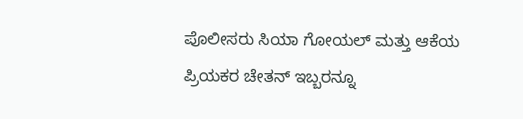ಪೊಲೀಸರು ಸಿಯಾ ಗೋಯಲ್ ಮತ್ತು ಆಕೆಯ ಪ್ರಿಯಕರ ಚೇತನ್ ಇಬ್ಬರನ್ನೂ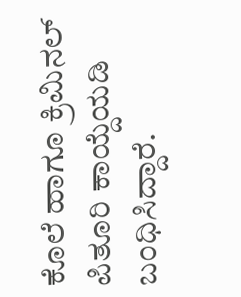ಕೊಲೆ ಹಾಗೂ ಕ್ರಿಮಿನಲ್ ಪಿತೂರಿ ಕಾಯ್ದೆಯಡಿ ಬಂಧಿಸಿದ್ದಾರೆ.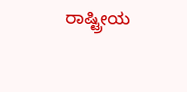ರಾಷ್ಟ್ರೀಯ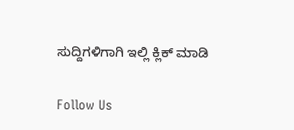ಸುದ್ದಿಗಳಿಗಾಗಿ ಇಲ್ಲಿ ಕ್ಲಿಕ್ ಮಾಡಿ

Follow Us